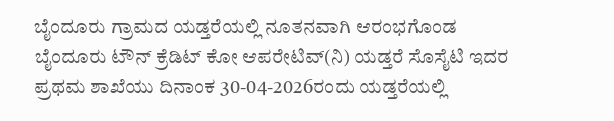ಬೈಂದೂರು ಗ್ರಾಮದ ಯಡ್ತರೆಯಲ್ಲಿ ನೂತನವಾಗಿ ಆರಂಭಗೊಂಡ ಬೈಂದೂರು ಟೌನ್ ಕ್ರೆಡಿಟ್ ಕೋ ಆಪರೇಟಿವ್(ನಿ) ಯಡ್ತರೆ ಸೊಸೈಟಿ ಇದರ ಪ್ರಥಮ ಶಾಖೆಯು ದಿನಾಂಕ 30-04-2026ರಂದು ಯಡ್ತರೆಯಲ್ಲಿ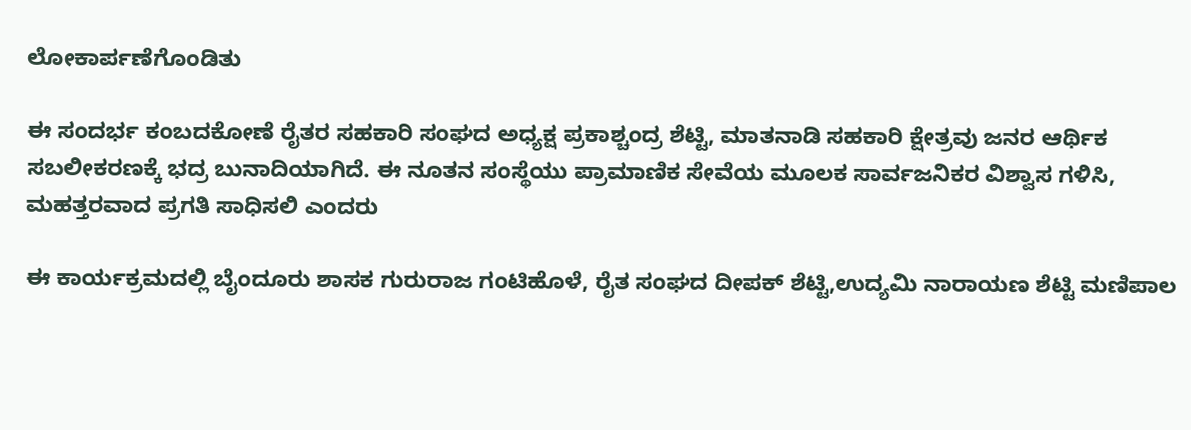ಲೋಕಾರ್ಪಣೆಗೊಂಡಿತು

ಈ ಸಂದರ್ಭ ಕಂಬದಕೋಣೆ ರೈತರ ಸಹಕಾರಿ ಸಂಘದ ಅಧ್ಯಕ್ಷ ಪ್ರಕಾಶ್ಚಂದ್ರ ಶೆಟ್ಟಿ, ಮಾತನಾಡಿ ಸಹಕಾರಿ ಕ್ಷೇತ್ರವು ಜನರ ಆರ್ಥಿಕ ಸಬಲೀಕರಣಕ್ಕೆ ಭದ್ರ ಬುನಾದಿಯಾಗಿದೆ. ಈ ನೂತನ ಸಂಸ್ಥೆಯು ಪ್ರಾಮಾಣಿಕ ಸೇವೆಯ ಮೂಲಕ ಸಾರ್ವಜನಿಕರ ವಿಶ್ವಾಸ ಗಳಿಸಿ, ಮಹತ್ತರವಾದ ಪ್ರಗತಿ ಸಾಧಿಸಲಿ ಎಂದರು

ಈ ಕಾರ್ಯಕ್ರಮದಲ್ಲಿ ಬೈಂದೂರು ಶಾಸಕ ಗುರುರಾಜ ಗಂಟಿಹೊಳೆ, ರೈತ ಸಂಘದ ದೀಪಕ್ ಶೆಟ್ಟಿ,ಉದ್ಯಮಿ ನಾರಾಯಣ ಶೆಟ್ಟಿ ಮಣಿಪಾಲ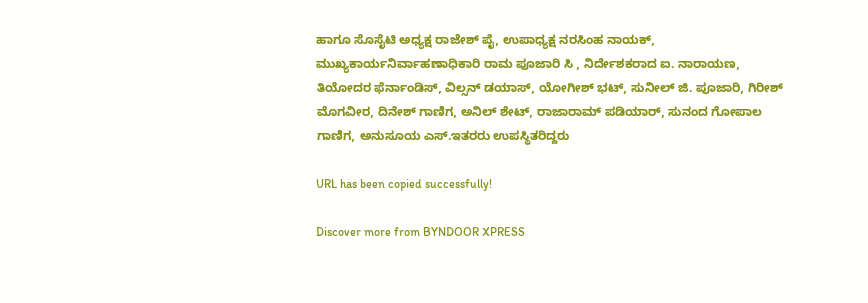ಹಾಗೂ ಸೊಸೈಟಿ ಅಧ್ಯಕ್ಷ ರಾಜೇಶ್ ಪೈ, ಉಪಾಧ್ಯಕ್ಷ ನರಸಿಂಹ ನಾಯಕ್, ಮುಖ್ಯಕಾರ್ಯನಿರ್ವಾಹಣಾಧಿಕಾರಿ ರಾಮ ಪೂಜಾರಿ ಸಿ , ನಿರ್ದೇಶಕರಾದ ಐ. ನಾರಾಯಣ, ತಿಯೋದರ ಫೆರ್ನಾಂಡಿಸ್, ವಿಲ್ಸನ್ ಡಯಾಸ್, ಯೋಗೀಶ್ ಭಟ್, ಸುನೀಲ್ ಜಿ. ಪೂಜಾರಿ, ಗಿರೀಶ್ ಮೊಗವೀರ, ದಿನೇಶ್ ಗಾಣಿಗ, ಅನಿಲ್ ಶೇಟ್, ರಾಜಾರಾಮ್ ಪಡಿಯಾರ್, ಸುನಂದ ಗೋಪಾಲ ಗಾಣಿಗ, ಅನುಸೂಯ ಎಸ್.ಇತರರು ಉಪಸ್ಥಿತರಿದ್ದರು

URL has been copied successfully!

Discover more from BYNDOOR XPRESS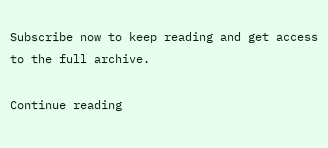Subscribe now to keep reading and get access to the full archive.

Continue reading